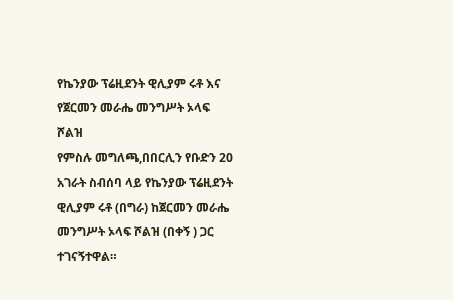የኬንያው ፕሬዚደንት ዊሊያም ሩቶ እና የጀርመን መራሔ መንግሥት ኦላፍ ሾልዝ
የምስሉ መግለጫ,በበርሊን የቡድን 20 አገራት ስብሰባ ላይ የኬንያው ፕሬዚደንት ዊሊያም ሩቶ (በግራ) ከጀርመን መራሔ መንግሥት ኦላፍ ሾልዝ (በቀኝ ) ጋር ተገናኝተዋል።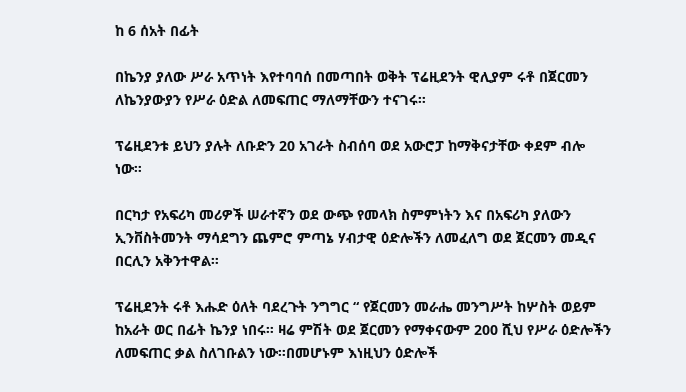ከ 6 ሰአት በፊት

በኬንያ ያለው ሥራ አጥነት እየተባባሰ በመጣበት ወቅት ፕሬዚደንት ዊሊያም ሩቶ በጀርመን ለኬንያውያን የሥራ ዕድል ለመፍጠር ማለማቸውን ተናገሩ።

ፕሬዚደንቱ ይህን ያሉት ለቡድን 20 አገራት ስብሰባ ወደ አውሮፓ ከማቅናታቸው ቀደም ብሎ ነው።

በርካታ የአፍሪካ መሪዎች ሠራተኛን ወደ ውጭ የመላክ ስምምነትን እና በአፍሪካ ያለውን ኢንቨስትመንት ማሳደግን ጨምሮ ምጣኔ ሃብታዊ ዕድሎችን ለመፈለግ ወደ ጀርመን መዲና በርሊን አቅንተዋል።

ፕሬዚደንት ሩቶ እሑድ ዕለት ባደረጉት ንግግር “ የጀርመን መራሔ መንግሥት ከሦስት ወይም ከአራት ወር በፊት ኬንያ ነበሩ። ዛሬ ምሽት ወደ ጀርመን የማቀናውም 200 ሺህ የሥራ ዕድሎችን ለመፍጠር ቃል ስለገቡልን ነው።በመሆኑም እነዚህን ዕድሎች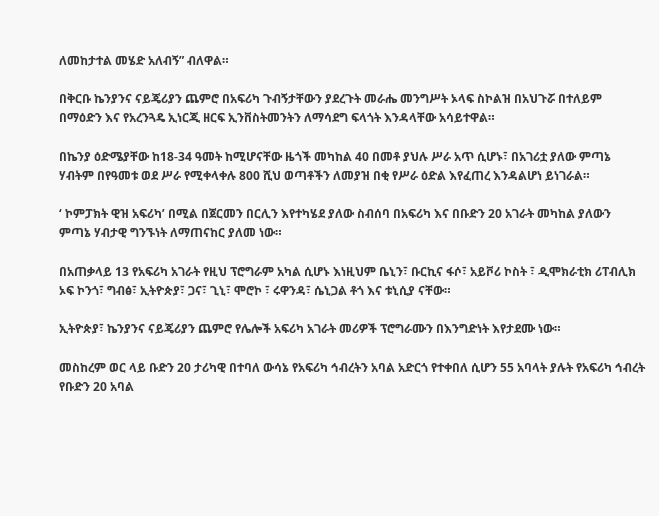ለመከታተል መሄድ አለብኝ” ብለዋል።

በቅርቡ ኬንያንና ናይጄሪያን ጨምሮ በአፍሪካ ጉብኝታቸውን ያደረጉት መራሔ መንግሥት ኦላፍ ስኮልዝ በአህጉሯ በተለይም በማዕድን እና የአረንጓዴ ኢነርጂ ዘርፍ ኢንቨስትመንትን ለማሳደግ ፍላጎት እንዳላቸው አሳይተዋል።

በኬንያ ዕድሜያቸው ከ18-34 ዓመት ከሚሆናቸው ዜጎች መካከል 40 በመቶ ያህሉ ሥራ አጥ ሲሆኑ፣ በአገሪቷ ያለው ምጣኔ ሃብትም በየዓመቱ ወደ ሥራ የሚቀላቀሉ 800 ሺህ ወጣቶችን ለመያዝ በቂ የሥራ ዕድል እየፈጠረ እንዳልሆነ ይነገራል።

‘ ኮምፓክት ዊዝ አፍሪካ’ በሚል በጀርመን በርሊን እየተካሄደ ያለው ስብሰባ በአፍሪካ እና በቡድን 20 አገራት መካከል ያለውን ምጣኔ ሃብታዊ ግንኙነት ለማጠናከር ያለመ ነው።

በአጠቃላይ 13 የአፍሪካ አገራት የዚህ ፕሮግራም አካል ሲሆኑ እነዚህም ቤኒን፣ ቡርኪና ፋሶ፣ አይቮሪ ኮስት ፣ ዲሞክራቲክ ሪፐብሊክ ኦፍ ኮንጎ፣ ግብፅ፣ ኢትዮጵያ፣ ጋና፣ ጊኒ፣ ሞሮኮ ፣ ሩዋንዳ፣ ሴኒጋል ቶጎ እና ቱኒሲያ ናቸው።

ኢትዮጵያ፣ ኬንያንና ናይጄሪያን ጨምሮ የሌሎች አፍሪካ አገራት መሪዎች ፕሮግራሙን በእንግድነት እየታደሙ ነው።

መስከረም ወር ላይ ቡድን 20 ታሪካዊ በተባለ ውሳኔ የአፍሪካ ኅብረትን አባል አድርጎ የተቀበለ ሲሆን 55 አባላት ያሉት የአፍሪካ ኅብረት የቡድን 20 አባል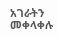አገራትን መቀላቀሉ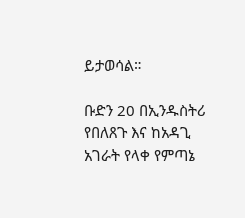ይታወሳል።

ቡድን 20 በኢንዱስትሪ የበለጸጉ እና ከአዳጊ አገራት የላቀ የምጣኔ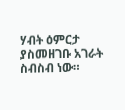ሃብት ዕምርታ ያስመዘገቡ አገራት ስብስብ ነው።